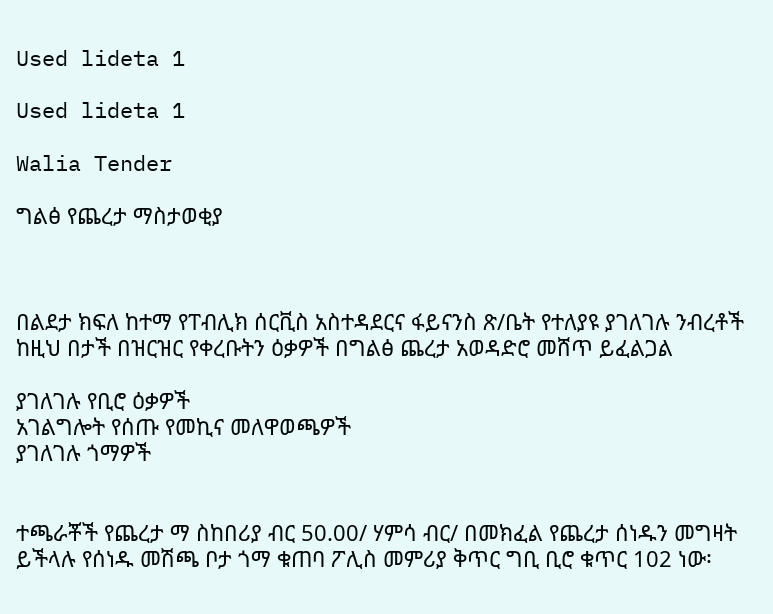Used lideta 1

Used lideta 1

Walia Tender

ግልፅ የጨረታ ማስታወቂያ



በልደታ ክፍለ ከተማ የፐብሊክ ሰርቪስ አስተዳደርና ፋይናንስ ጽ/ቤት የተለያዩ ያገለገሉ ንብረቶች ከዚህ በታች በዝርዝር የቀረቡትን ዕቃዎች በግልፅ ጨረታ አወዳድሮ መሸጥ ይፈልጋል

ያገለገሉ የቢሮ ዕቃዎች
አገልግሎት የሰጡ የመኪና መለዋወጫዎች
ያገለገሉ ጎማዎች


ተጫራቾች የጨረታ ማ ስከበሪያ ብር 50.00/ ሃምሳ ብር/ በመክፈል የጨረታ ሰነዱን መግዛት ይችላሉ የሰነዱ መሽጫ ቦታ ጎማ ቁጠባ ፖሊስ መምሪያ ቅጥር ግቢ ቢሮ ቁጥር 102 ነው፡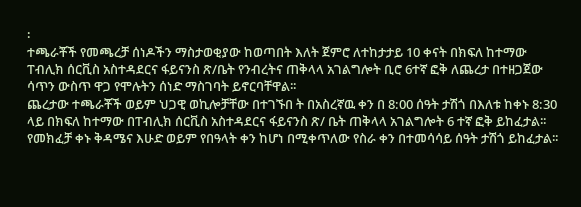፡
ተጫራቾች የመጫረቻ ሰነዶችን ማስታወቂያው ከወጣበት እለት ጀምሮ ለተከታታይ 10 ቀናት በክፍለ ከተማው ፐብሊክ ሰርቪስ አስተዳደርና ፋይናንስ ጽ/ቤት የንብረትና ጠቅላላ አገልግሎት ቢሮ 6ተኛ ፎቅ ለጨረታ በተዘጋጀው ሳጥን ውስጥ ዋጋ የሞሉትን ሰነድ ማስገባት ይኖርባቸዋል፡፡
ጨረታው ተጫራቾች ወይም ህጋዊ ወኪሎቻቸው በተገኙበ ት በአስረኛዉ ቀን በ 8:00 ሰዓት ታሽጎ በእለቱ ከቀኑ 8:30 ላይ በክፍለ ከተማው በፐብሊክ ሰርቪስ አስተዳደርና ፋይናንስ ጽ/ ቤት ጠቅላላ አገልግሎት 6 ተኛ ፎቅ ይከፈታል፡፡ የመክፈቻ ቀኑ ቅዳሜና እሁድ ወይም የበዓላት ቀን ከሆነ በሚቀጥለው የስራ ቀን በተመሳሳይ ሰዓት ታሽጎ ይከፈታል፡፡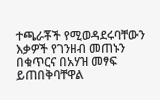ተጫራቾች የሚወዳደሩባቸውን እቃዎች የገንዘብ መጠኑን በቁጥርና በአሃዝ መፃፍ ይጠበቅባቸዋል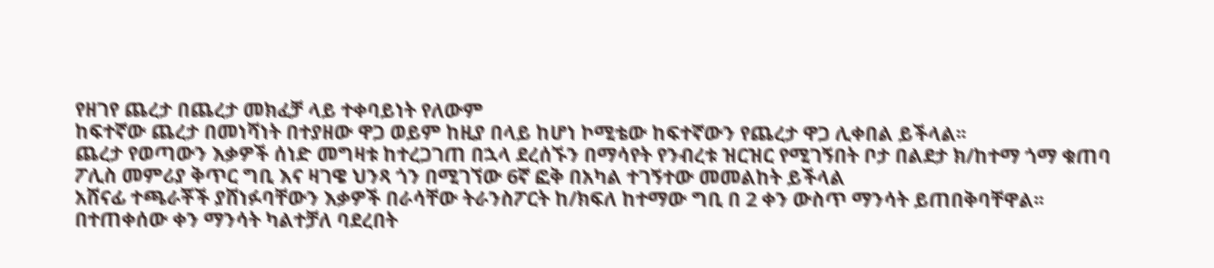የዘገየ ጨረታ በጨረታ መክፈቻ ላይ ተቀባይነት የለውም
ከፍተኛው ጨረታ በመነሻነት በተያዘው ዋጋ ወይም ከዚያ በላይ ከሆነ ኮሚቴው ከፍተኛውን የጨረታ ዋጋ ሊቀበል ይችላል፡፡
ጨረታ የወጣውን እቃዎች ሰነድ መግዛቱ ከተረጋገጠ በኋላ ደረሰኙን በማሳየት የንብረቱ ዝርዝር የሚገኝበት ቦታ በልደታ ክ/ከተማ ጎማ ቁጠባ ፖሊስ መምሪያ ቅጥር ግቢ እና ዛገዌ ህንጻ ጎን በሚገኘው 6ኛ ፎቅ በአካል ተገኝተው መመልከት ይችላል
አሸናፊ ተጫራቾች ያሸነፉባቸውን እቃዎች በራሳቸው ትራንስፖርት ከ/ክፍለ ከተማው ግቢ በ 2 ቀን ውስጥ ማንሳት ይጠበቅባቸዋል፡፡
በተጠቀሰው ቀን ማንሳት ካልተቻለ ባደረበት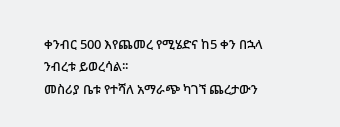ቀንብር 500 እየጨመረ የሚሄድና ከ5 ቀን በኋላ ንብረቱ ይወረሳል፡፡
መስሪያ ቤቱ የተሻለ አማራጭ ካገኘ ጨረታውን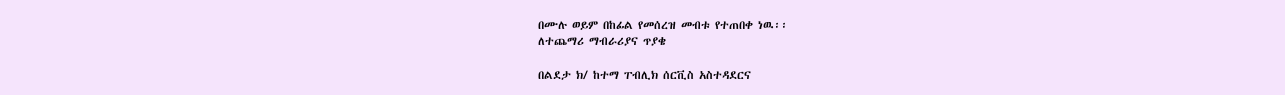በሙሉ ወይም በከፊል የመሰረዝ መብቱ የተጠበቀ ነዉ፡፡
ለተጨማሪ ማብራሪያና ጥያቄ

በልደታ ክ/ ከተማ ፐብሊክ ሰርቪስ አስተዳደርና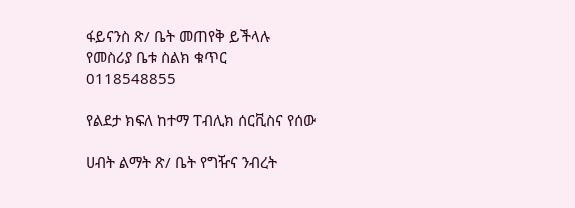ፋይናንስ ጽ/ ቤት መጠየቅ ይችላሉ የመስሪያ ቤቱ ስልክ ቁጥር 0118548855

የልደታ ክፍለ ከተማ ፐብሊክ ሰርቪስና የሰው

ሀብት ልማት ጽ/ ቤት የግዥና ንብረት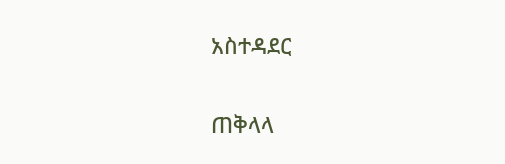አስተዳደር

ጠቅላላ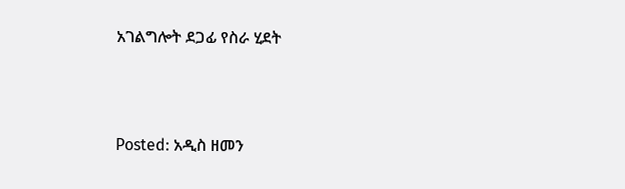አገልግሎት ደጋፊ የስራ ሂደት



Posted: አዲስ ዘመን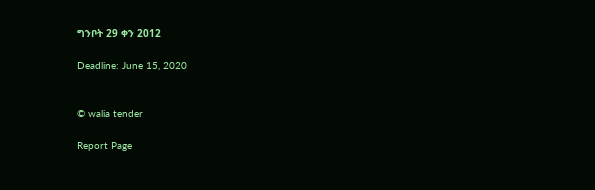ግንቦት 29 ቀን 2012

Deadline: June 15, 2020


© walia tender

Report Page